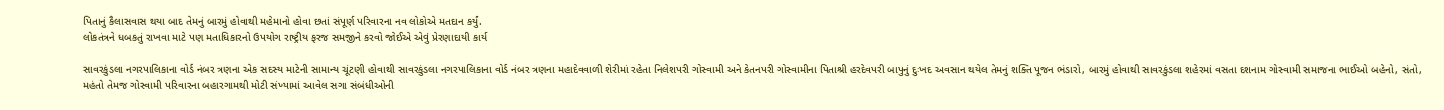પિતાનું કૈલાસવાસ થયા બાદ તેમનું બારમું હોવાથી મહેમાનો હોવા છતાં સંપૂર્ણ પરિવારના નવ લોકોએ મતદાન કર્યું.
લોકતંત્રને ધબકતું રાખવા માટે પણ મતાધિકારનો ઉપયોગ રાષ્ટ્રીય ફરજ સમજીને કરવો જોઈએ એવું પ્રેરણાદાયી કાર્ય

સાવરકુંડલા નગરપાલિકાના વોર્ડ નંબર ત્રણના એક સદસ્ય માટેની સામાન્ય ચૂંટણી હોવાથી સાવરકુંડલા નગરપાલિકાના વોર્ડ નંબર ત્રણના મહાદેવવાળી શેરીમાં રહેતા નિલેશપરી ગોસ્વામી અને કેતનપરી ગોસ્વામીના પિતાશ્રી હરદેવપરી બાપુનું દુઃખદ અવસાન થયેલ તેમનું શક્તિ પૂજન ભંડારો, બારમું હોવાથી સાવરકુંડલા શહેરમાં વસતા દશનામ ગોસ્વામી સમાજના ભાઈઓ બહેનો, સંતો, મહંતો તેમજ ગોસ્વામી પરિવારના બહારગામથી મોટી સંખ્યામાં આવેલ સગા સંબંધીઓની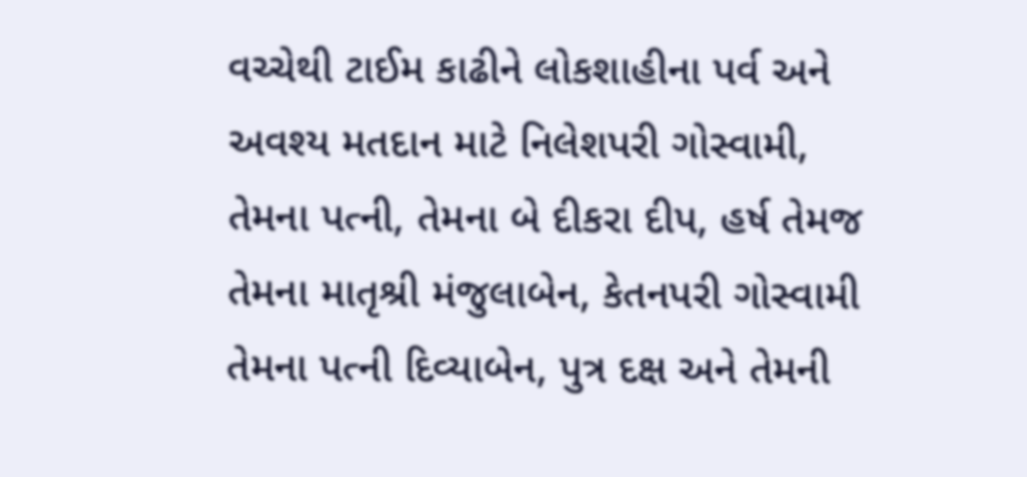વચ્ચેથી ટાઈમ કાઢીને લોકશાહીના પર્વ અને અવશ્ય મતદાન માટે નિલેશપરી ગોસ્વામી, તેમના પત્ની, તેમના બે દીકરા દીપ, હર્ષ તેમજ તેમના માતૃશ્રી મંજુલાબેન, કેતનપરી ગોસ્વામી તેમના પત્ની દિવ્યાબેન, પુત્ર દક્ષ અને તેમની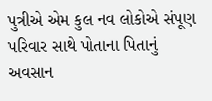પુત્રીએ એમ કુલ નવ લોકોએ સંપૂણ પરિવાર સાથે પોતાના પિતાનું અવસાન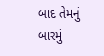બાદ તેમનું બારમું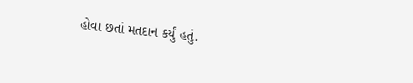હોવા છતાં મતદાન કર્યું હતું.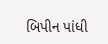બિપીન પાંધી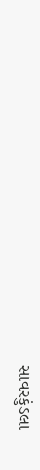સાવરકુંડલા